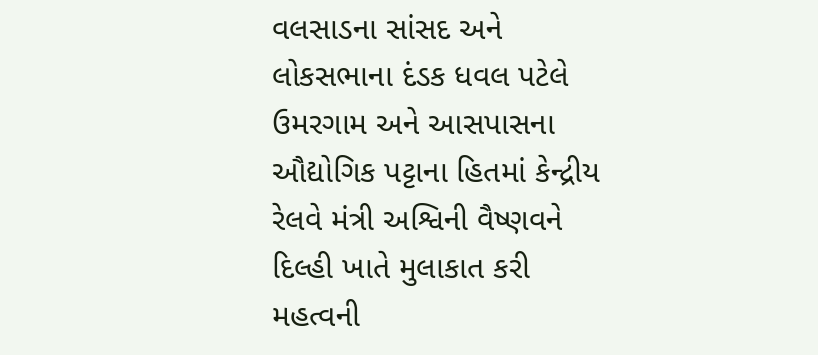વલસાડના સાંસદ અને લોકસભાના દંડક ધવલ પટેલે ઉમરગામ અને આસપાસના ઔદ્યોગિક પટ્ટાના હિતમાં કેન્દ્રીય રેલવે મંત્રી અશ્વિની વૈષ્ણવને દિલ્હી ખાતે મુલાકાત કરી મહત્વની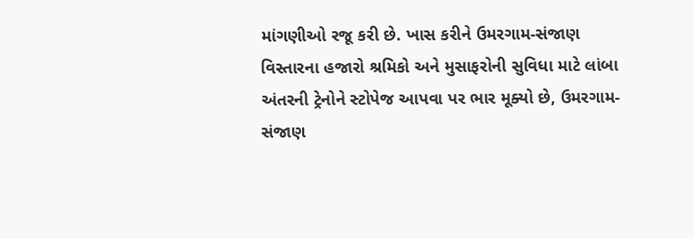માંગણીઓ રજૂ કરી છે. ખાસ કરીને ઉમરગામ-સંજાણ વિસ્તારના હજારો શ્રમિકો અને મુસાફરોની સુવિધા માટે લાંબા અંતરની ટ્રેનોને સ્ટોપેજ આપવા પર ભાર મૂક્યો છે, ઉમરગામ-સંજાણ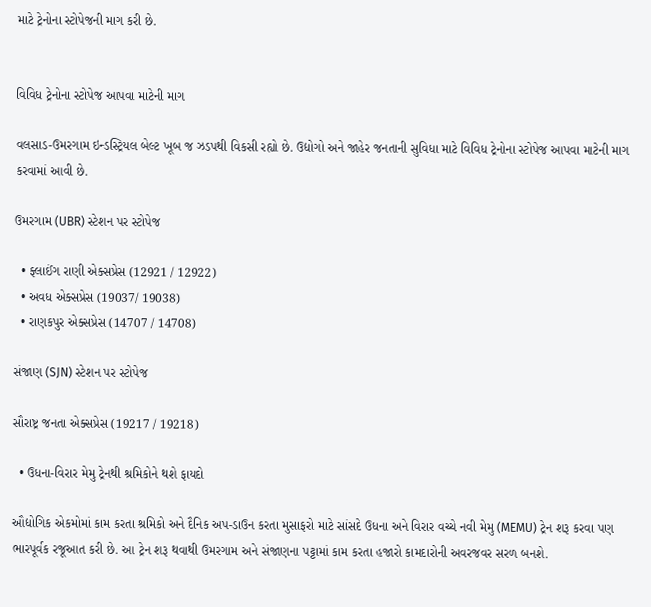માટે ટ્રેનોના સ્ટોપેજની માગ કરી છે.


વિવિધ ટ્રેનોના સ્ટોપેજ આપવા માટેની માગ

વલસાડ-ઉમરગામ ઇન્ડસ્ટ્રિયલ બેલ્ટ ખૂબ જ ઝડપથી વિકસી રહ્યો છે. ઉદ્યોગો અને જાહેર જનતાની સુવિધા માટે વિવિધ ટ્રેનોના સ્ટોપેજ આપવા માટેની માગ કરવામાં આવી છે.

ઉમરગામ (UBR) સ્ટેશન પર સ્ટોપેજ

  • ફ્લાઈંગ રાણી એક્સપ્રેસ (12921 / 12922)
  • અવધ એક્સપ્રેસ (19037/ 19038)
  • રાણકપુર એક્સપ્રેસ (14707 / 14708)

સંજાણ (SJN) સ્ટેશન પર સ્ટોપેજ

સૌરાષ્ટ્ર જનતા એક્સપ્રેસ (19217 / 19218)

  • ઉધના-વિરાર મેમુ ટ્રેનથી શ્રમિકોને થશે ફાયદો

ઔદ્યોગિક એકમોમાં કામ કરતા શ્રમિકો અને દૈનિક અપ-ડાઉન કરતા મુસાફરો માટે સાંસદે ઉધના અને વિરાર વચ્ચે નવી મેમુ (MEMU) ટ્રેન શરૂ કરવા પણ ભારપૂર્વક રજૂઆત કરી છે. આ ટ્રેન શરૂ થવાથી ઉમરગામ અને સંજાણના પટ્ટામાં કામ કરતા હજારો કામદારોની અવરજવર સરળ બનશે.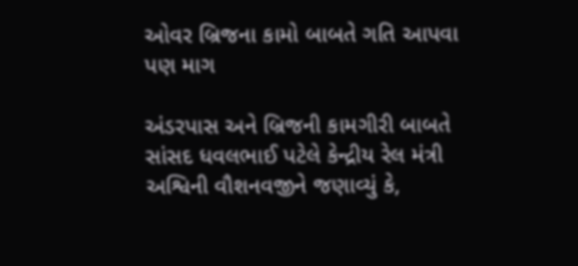ઓવર બ્રિજના કામો બાબતે ગતિ આપવા પણ માગ

અંડરપાસ અને બ્રિજની કામગીરી બાબતે સાંસદ ધવલભાઈ પટેલે કેન્દ્રીય રેલ મંત્રી અશ્વિની વૌશનવજીને જણાવ્યું કે,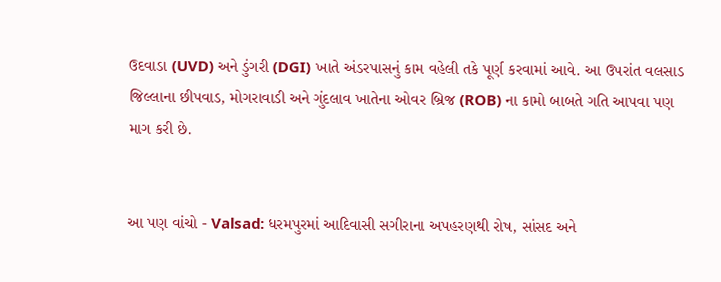ઉદવાડા (UVD) અને ડુંગરી (DGI) ખાતે અંડરપાસનું કામ વહેલી તકે પૂર્ણ કરવામાં આવે. આ ઉપરાંત વલસાડ જિલ્લાના છીપવાડ, મોગરાવાડી અને ગુંદલાવ ખાતેના ઓવર બ્રિજ (ROB) ના કામો બાબતે ગતિ આપવા પણ માગ કરી છે.


આ પણ વાંચો - Valsad: ધરમપુરમાં આદિવાસી સગીરાના અપહરણથી રોષ, સાંસદ અને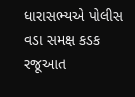ધારાસભ્યએ પોલીસ વડા સમક્ષ કડક રજૂઆત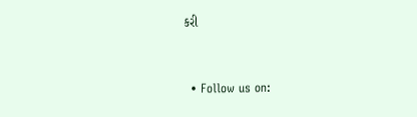કરી


  • Follow us on: